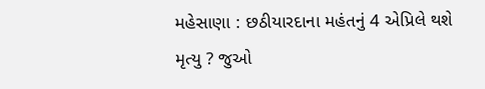મહેસાણા : છઠીયારદાના મહંતનું 4 એપ્રિલે થશે મૃત્યુ ? જુઓ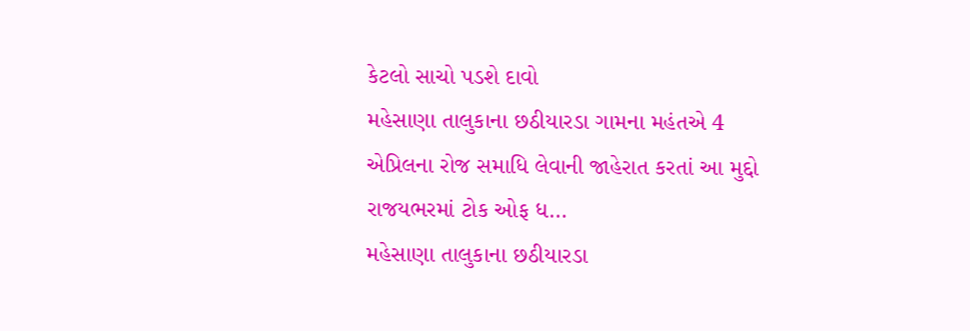કેટલો સાચો પડશે દાવો
મહેસાણા તાલુકાના છઠીયારડા ગામના મહંતએ 4 એપ્રિલના રોજ સમાધિ લેવાની જાહેરાત કરતાં આ મુદ્દો રાજયભરમાં ટોક ઓફ ધ…
મહેસાણા તાલુકાના છઠીયારડા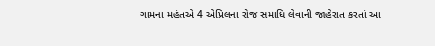ગામના મહંતએ 4 એપ્રિલના રોજ સમાધિ લેવાની જાહેરાત કરતાં આ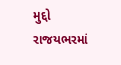મુદ્દો રાજયભરમાં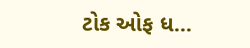ટોક ઓફ ધ…